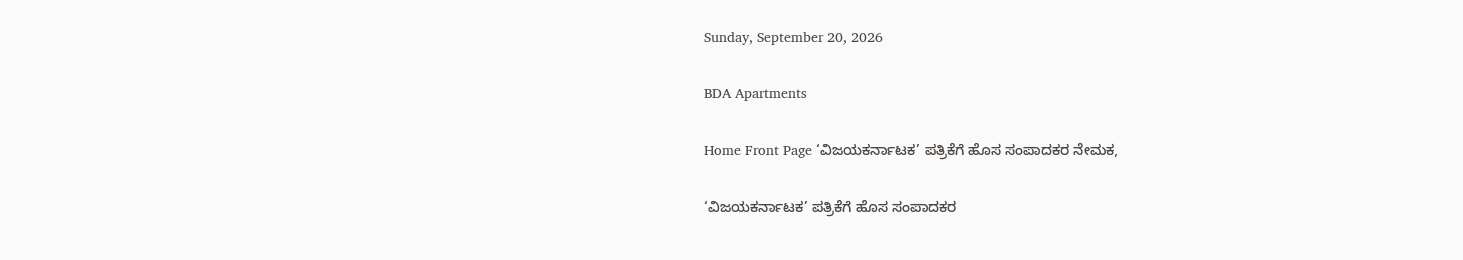Sunday, September 20, 2026

BDA Apartments

Home Front Page ‘ವಿಜಯಕರ್ನಾಟಕ’ ಪತ್ರಿಕೆಗೆ ಹೊಸ ಸಂಪಾದಕರ ನೇಮಕ,

‘ವಿಜಯಕರ್ನಾಟಕ’ ಪತ್ರಿಕೆಗೆ ಹೊಸ ಸಂಪಾದಕರ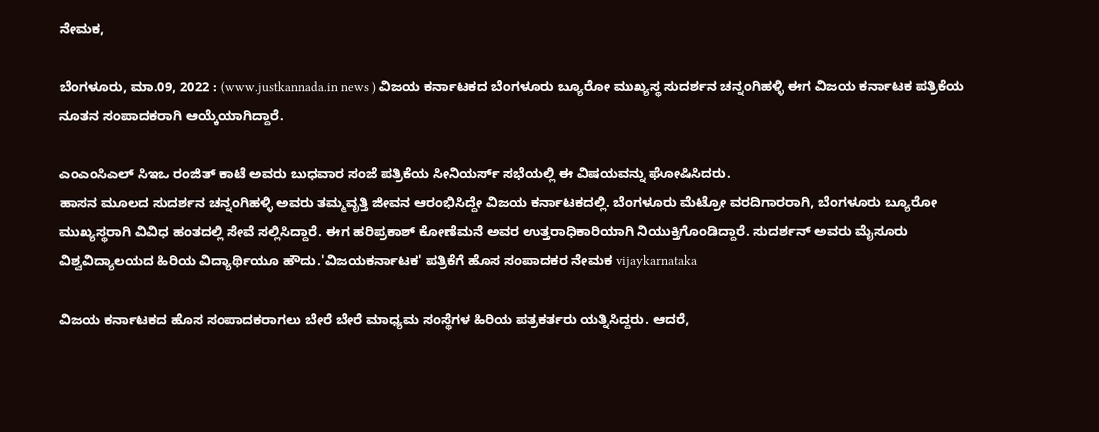ನೇಮಕ,

ಬೆಂಗಳೂರು, ಮಾ.09, 2022 : (www.justkannada.in news ) ವಿಜಯ ಕರ್ನಾಟಕದ ಬೆಂಗಳೂರು ಬ್ಯೂರೋ ಮುಖ್ಯಸ್ಥ ಸುದರ್ಶನ ಚನ್ನಂಗಿಹಳ್ಳಿ ಈಗ ವಿಜಯ ಕರ್ನಾಟಕ ಪತ್ರಿಕೆಯ ನೂತನ ಸಂಪಾದಕರಾಗಿ ಆಯ್ಕೆಯಾಗಿದ್ದಾರೆ.

ಎಂಎಂಸಿಎಲ್ ಸಿಇಒ ರಂಜಿತ್ ಕಾಟೆ ಅವರು ಬುಧವಾರ ಸಂಜೆ ಪತ್ರಿಕೆಯ ಸೀನಿಯರ್ಸ್ ಸಭೆಯಲ್ಲಿ ಈ ವಿಷಯವನ್ನು ಘೋಷಿಸಿದರು.
ಹಾಸನ ಮೂಲದ ಸುದರ್ಶನ ಚನ್ನಂಗಿಹಳ್ಳಿ ಅವರು ತಮ್ಮವೃತ್ತಿ ಜೀವನ ಆರಂಭಿಸಿದ್ದೇ ವಿಜಯ ಕರ್ನಾಟಕದಲ್ಲಿ. ಬೆಂಗಳೂರು ಮೆಟ್ರೋ ವರದಿಗಾರರಾಗಿ, ಬೆಂಗಳೂರು ಬ್ಯೂರೋ ಮುಖ್ಯಸ್ಥರಾಗಿ ವಿವಿಧ ಹಂತದಲ್ಲಿ ಸೇವೆ ಸಲ್ಲಿಸಿದ್ದಾರೆ. ಈಗ ಹರಿಪ್ರಕಾಶ್ ಕೋಣೆಮನೆ ಅವರ ಉತ್ತರಾಧಿಕಾರಿಯಾಗಿ ನಿಯುಕ್ತಿಗೊಂಡಿದ್ದಾರೆ. ಸುದರ್ಶನ್ ಅವರು ಮೈಸೂರು ವಿಶ್ವವಿದ್ಯಾಲಯದ ಹಿರಿಯ ವಿದ್ಯಾರ್ಥಿಯೂ ಹೌದು.'ವಿಜಯಕರ್ನಾಟಕ' ಪತ್ರಿಕೆಗೆ ಹೊಸ ಸಂಪಾದಕರ ನೇಮಕ vijaykarnataka

ವಿಜಯ ಕರ್ನಾಟಕದ ಹೊಸ ಸಂಪಾದಕರಾಗಲು ಬೇರೆ ಬೇರೆ ಮಾಧ್ಯಮ ಸಂಸ್ಥೆಗಳ ಹಿರಿಯ ಪತ್ರಕರ್ತರು ಯತ್ನಿಸಿದ್ದರು. ಆದರೆ,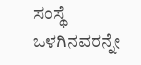ಸಂಸ್ಥೆ ಒಳಗಿನವರನ್ನೇ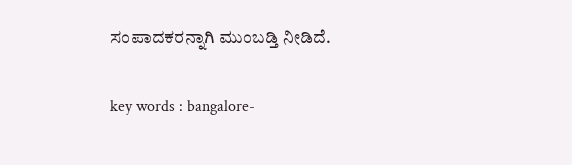ಸಂಪಾದಕರನ್ನಾಗಿ ಮುಂಬಡ್ತಿ ನೀಡಿದೆ.

key words : bangalore-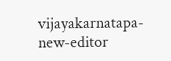vijayakarnatapa-new-editor